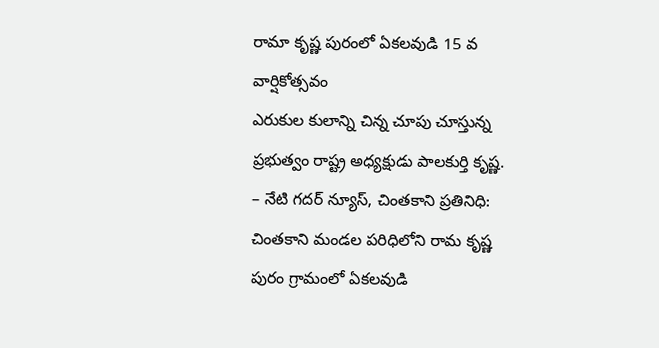రామా కృష్ణ పురంలో ఏకలవుడి 15 వ వార్షికోత్సవం
ఎరుకుల కులాన్ని చిన్న చూపు చూస్తున్న ప్రభుత్వం రాష్ట్ర అధ్యక్షుడు పాలకుర్తి కృష్ణ.
– నేటి గదర్ న్యూస్, చింతకాని ప్రతినిధి:
చింతకాని మండల పరిధిలోని రామ కృష్ణ పురం గ్రామంలో ఏకలవుడి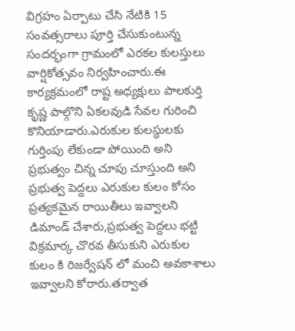విగ్రహం ఏర్పాటు చేసి నేటికి 15 సంవత్సరాలు పూర్తి చేసుకుంటున్న సందర్భంగా గ్రామంలో ఎరకల కులస్తులు వార్షికోత్సవం నిర్వహించారు.ఈ కార్యక్రమంలో రాష్ట అధ్యక్షులు పాలకుర్తి కృష్ణ పాల్గొని ఏకలవుడి సేవల గురించి కొనియాడారు.ఎరుకుల కులస్థులకు గుర్తింపు లేకుండా పోయింది అని ప్రభుత్వం చిన్న చూపు చూస్తుంది అని ప్రభుత్వ పెద్దలు ఎరుకుల కులం కోసం ప్రత్యకమైన రాయితీలు ఇవ్వాలని డిమాండ్ చేశారు,ప్రభుత్వ పెద్దలు భట్టి విక్రమార్క చొరవ తీసుకుని ఎరుకుల కులం కి రిజర్వేషన్ లో మంచి అవకాశాలు ఇవ్వాలని కోరారు.తర్వాత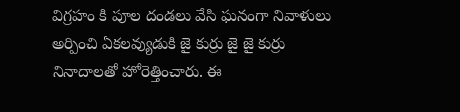విగ్రహం కి పూల దండలు వేసి ఘనంగా నివాళులు అర్పించి ఏకలవ్యుడుకి జై కుర్రు జై జై కుర్రు నినాదాలతో హోరెత్తించారు. ఈ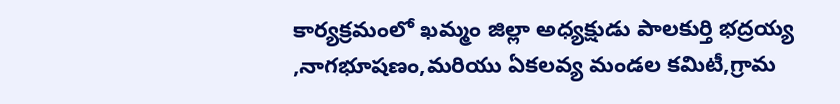కార్యక్రమంలో ఖమ్మం జిల్లా అధ్యక్షుడు పాలకుర్తి భద్రయ్య ,నాగభూషణం,మరియు ఏకలవ్య మండల కమిటీ,గ్రామ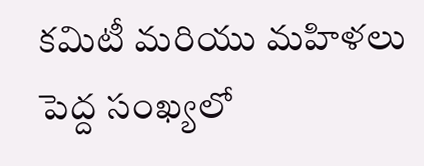కమిటీ మరియు మహిళలు పెద్ద సంఖ్యలో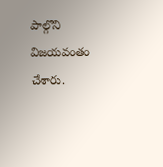పాల్గొని విజయవంతం చేశారు.